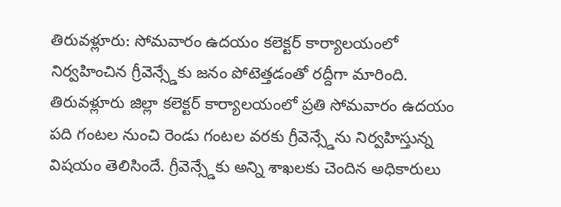తిరువళ్లూరు: సోమవారం ఉదయం కలెక్టర్ కార్యాలయంలో నిర్వహించిన గ్రీవెన్స్డేకు జనం పోటెత్తడంతో రద్దీగా మారింది. తిరువళ్లూరు జిల్లా కలెక్టర్ కార్యాలయంలో ప్రతి సోమవారం ఉదయం పది గంటల నుంచి రెండు గంటల వరకు గ్రీవెన్స్డేను నిర్వహిస్తున్న విషయం తెలిసిందే. గ్రీవెన్స్డేకు అన్ని శాఖలకు చెందిన అధికారులు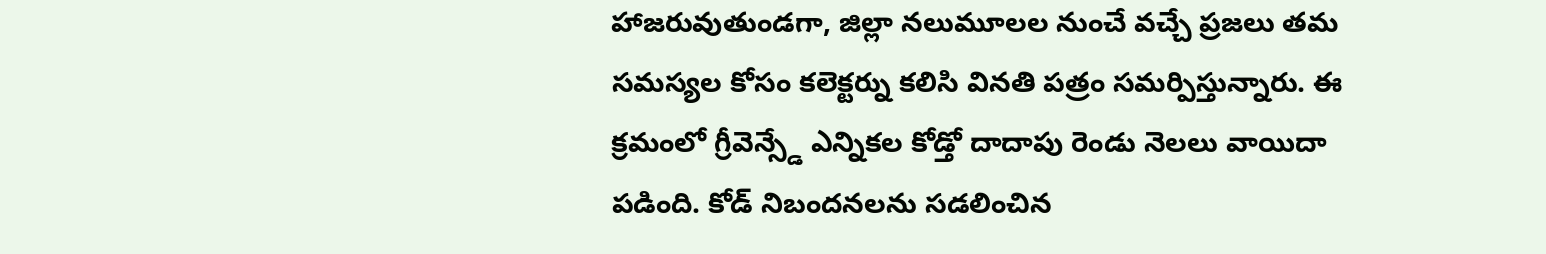హాజరువుతుండగా, జిల్లా నలుమూలల నుంచే వచ్చే ప్రజలు తమ సమస్యల కోసం కలెక్టర్ను కలిసి వినతి పత్రం సమర్పిస్తున్నారు. ఈ క్రమంలో గ్రీవెన్స్డే ఎన్నికల కోడ్తో దాదాపు రెండు నెలలు వాయిదా పడింది. కోడ్ నిబందనలను సడలించిన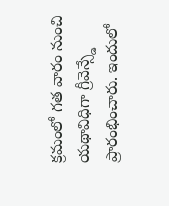క్రమంలో గత వారం నుంచి యథావిధిగా గ్రీవెన్స్డే ప్రారంభించారు. ఇందులో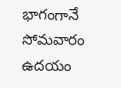భాగంగానే సోమవారం ఉదయం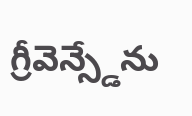గ్రీవెన్స్డేను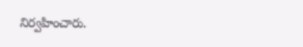నిర్వహించారు.